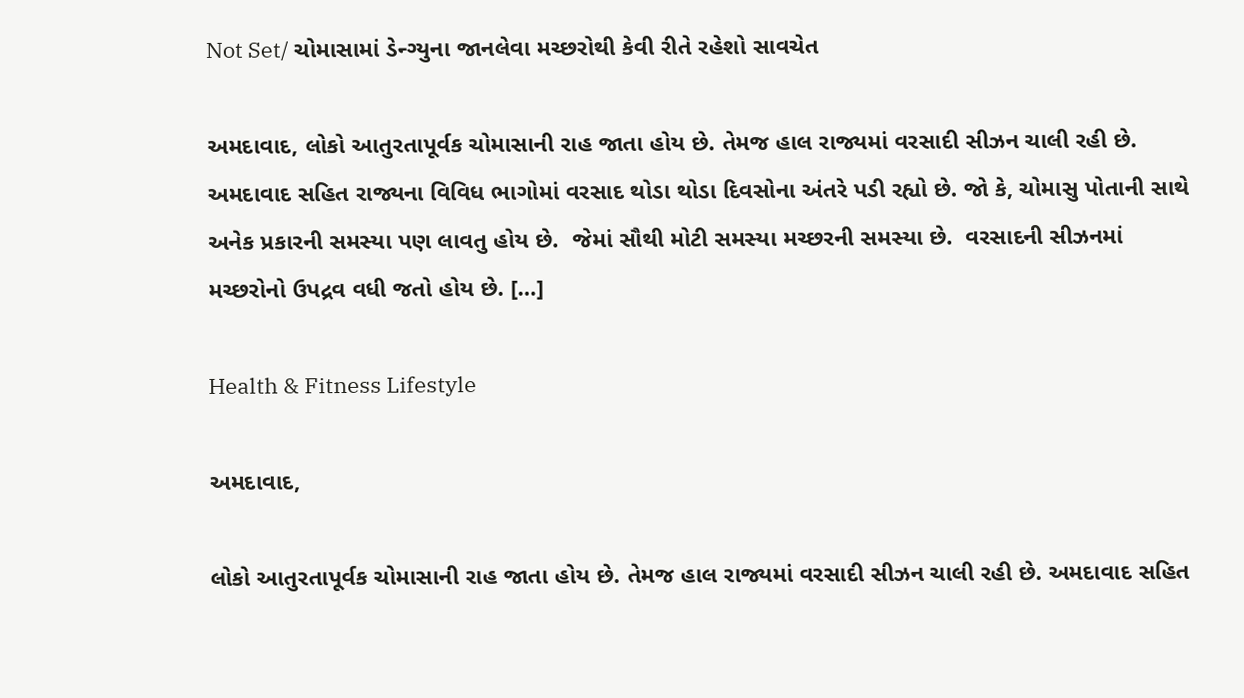Not Set/ ચોમાસામાં ડેન્ગ્યુના જાનલેવા મચ્છરોથી કેવી રીતે રહેશો સાવચેત

અમદાવાદ, લોકો આતુરતાપૂર્વક ચોમાસાની રાહ જાતા હોય છે. તેમજ હાલ રાજ્યમાં વરસાદી સીઝન ચાલી રહી છે. અમદાવાદ સહિત રાજ્યના વિવિધ ભાગોમાં વરસાદ થોડા થોડા દિવસોના અંતરે પડી રહ્યો છે. જો કે, ચોમાસુ પોતાની સાથે અનેક પ્રકારની સમસ્યા પણ લાવતુ હોય છે.  જેમાં સૌથી મોટી સમસ્યા મચ્છરની સમસ્યા છે.  વરસાદની સીઝનમાં મચ્છરોનો ઉપદ્રવ વધી જતો હોય છે. […]

Health & Fitness Lifestyle

અમદાવાદ,

લોકો આતુરતાપૂર્વક ચોમાસાની રાહ જાતા હોય છે. તેમજ હાલ રાજ્યમાં વરસાદી સીઝન ચાલી રહી છે. અમદાવાદ સહિત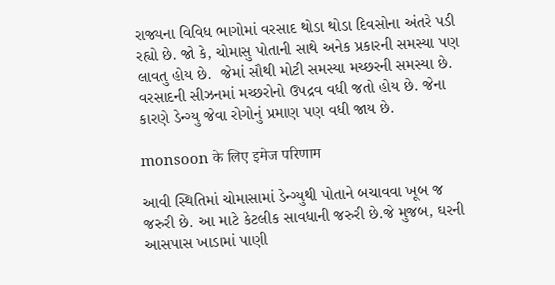રાજ્યના વિવિધ ભાગોમાં વરસાદ થોડા થોડા દિવસોના અંતરે પડી રહ્યો છે. જો કે, ચોમાસુ પોતાની સાથે અનેક પ્રકારની સમસ્યા પણ લાવતુ હોય છે.  જેમાં સૌથી મોટી સમસ્યા મચ્છરની સમસ્યા છે.  વરસાદની સીઝનમાં મચ્છરોનો ઉપદ્રવ વધી જતો હોય છે. જેના કારણે ડેન્ગ્યુ જેવા રોગોનું પ્રમાણ પણ વધી જાય છે.

monsoon के लिए इमेज परिणाम

આવી સ્થિતિમાં ચોમાસામાં ડેન્ગ્યુથી પોતાને બચાવવા ખૂબ જ જરુરી છે. આ માટે કેટલીક સાવધાની જરુરી છે.જે મુજબ, ઘરની આસપાસ ખાડામાં પાણી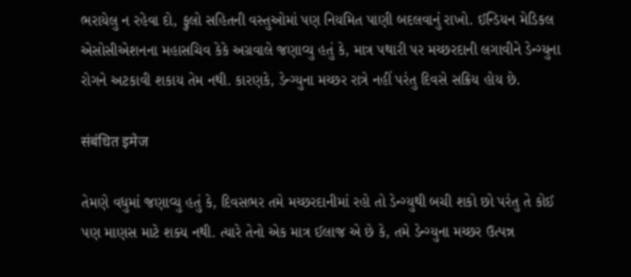ભરાયેલુ ન રહેવા દો, ફુલો સહિતની વસ્તુઓમાં પણ નિયમિત પાણી બદલવાનું રાખો. ઈન્ડિયન મેડિકલ એસોસીએશનના મહાસચિવ કેકે અગ્રવાલે જણાવ્યુ હતું કે, માત્ર પથારી પર મચ્છરદાની લગાવીને ડેન્ગ્યુના રોગને અટકાવી શકાય તેમ નથી. કારણકે, ડેન્ગ્યુના મચ્છર રાત્રે નહીં પરંતુ દિવસે સક્રિય હોય છે.

संबंधित इमेज

તેમણે વધુમાં જણાવ્યુ હતું કે, દિવસભર તમે મચ્છરદાનીમાં રહો તો ડેન્ગ્યુથી બચી શકો છો પરંતુ તે કોઈ પણ માણસ માટે શક્ય નથી. ત્યારે તેનો એક માત્ર ઈલાજ એ છે કે, તમે ડેન્ગ્યુના મચ્છર ઉત્પન્ન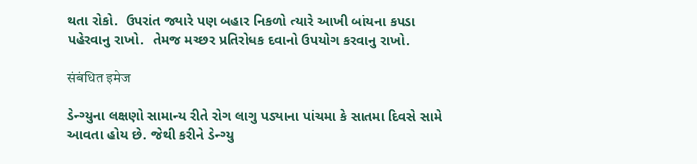થતા રોકો.  ઉપરાંત જ્યારે પણ બહાર નિકળો ત્યારે આખી બાંયના કપડા પહેરવાનુ રાખો.  તેમજ મચ્છર પ્રતિરોધક દવાનો ઉપયોગ કરવાનુ રાખો.

संबंधित इमेज

ડેન્ગ્યુના લક્ષણો સામાન્ય રીતે રોગ લાગુ પડ્યાના પાંચમા કે સાતમા દિવસે સામે આવતા હોય છે. જેથી કરીને ડેન્ગ્યુ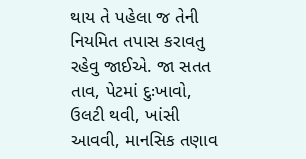થાય તે પહેલા જ તેની નિયમિત તપાસ કરાવતુ રહેવુ જાઈએ. જા સતત તાવ, પેટમાં દુઃખાવો, ઉલટી થવી, ખાંસી આવવી, માનસિક તણાવ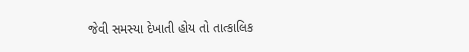જેવી સમસ્યા દેખાતી હોય તો તાત્કાલિક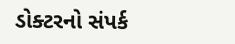ડોક્ટરનો સંપર્ક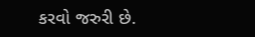કરવો જરુરી છે.